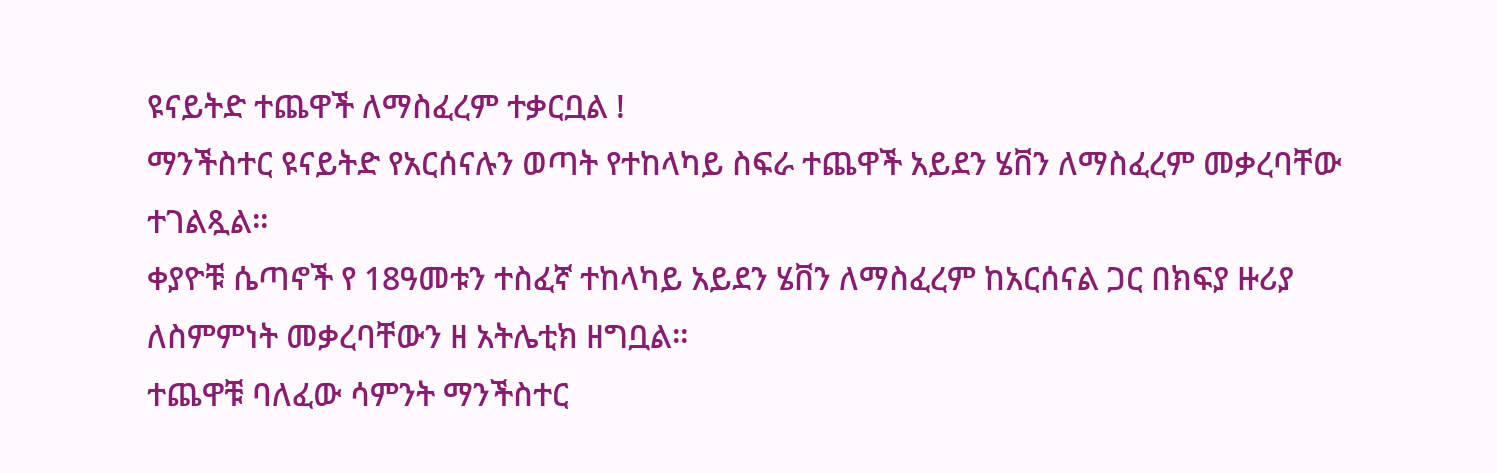ዩናይትድ ተጨዋች ለማስፈረም ተቃርቧል !
ማንችስተር ዩናይትድ የአርሰናሉን ወጣት የተከላካይ ስፍራ ተጨዋች አይደን ሄቨን ለማስፈረም መቃረባቸው ተገልጿል።
ቀያዮቹ ሴጣኖች የ 18ዓመቱን ተስፈኛ ተከላካይ አይደን ሄቨን ለማስፈረም ከአርሰናል ጋር በክፍያ ዙሪያ ለስምምነት መቃረባቸውን ዘ አትሌቲክ ዘግቧል።
ተጨዋቹ ባለፈው ሳምንት ማንችስተር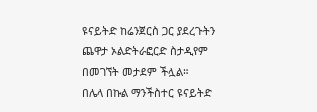ዩናይትድ ከሬንጀርስ ጋር ያደረጉትን ጨዋታ ኦልድትራፎርድ ስታዲየም በመገኘት መታደም ችሏል።
በሌላ በኩል ማንችስተር ዩናይትድ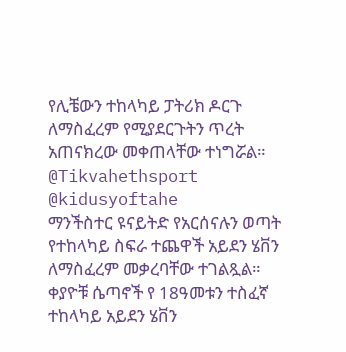የሊቼውን ተከላካይ ፓትሪክ ዶርጉ ለማስፈረም የሚያደርጉትን ጥረት አጠናክረው መቀጠላቸው ተነግሯል።
@Tikvahethsport @kidusyoftahe
ማንችስተር ዩናይትድ የአርሰናሉን ወጣት የተከላካይ ስፍራ ተጨዋች አይደን ሄቨን ለማስፈረም መቃረባቸው ተገልጿል።
ቀያዮቹ ሴጣኖች የ 18ዓመቱን ተስፈኛ ተከላካይ አይደን ሄቨን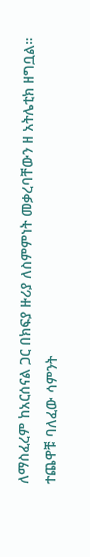ለማስፈረም ከአርሰናል ጋር በክፍያ ዙሪያ ለስምምነት መቃረባቸውን ዘ አትሌቲክ ዘግቧል።
ተጨዋቹ ባለፈው ሳምንት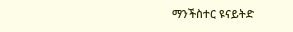ማንችስተር ዩናይትድ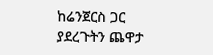ከሬንጀርስ ጋር ያደረጉትን ጨዋታ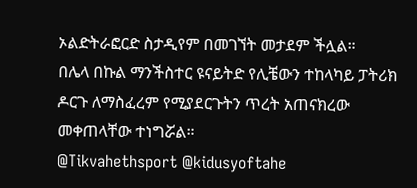ኦልድትራፎርድ ስታዲየም በመገኘት መታደም ችሏል።
በሌላ በኩል ማንችስተር ዩናይትድ የሊቼውን ተከላካይ ፓትሪክ ዶርጉ ለማስፈረም የሚያደርጉትን ጥረት አጠናክረው መቀጠላቸው ተነግሯል።
@Tikvahethsport @kidusyoftahe